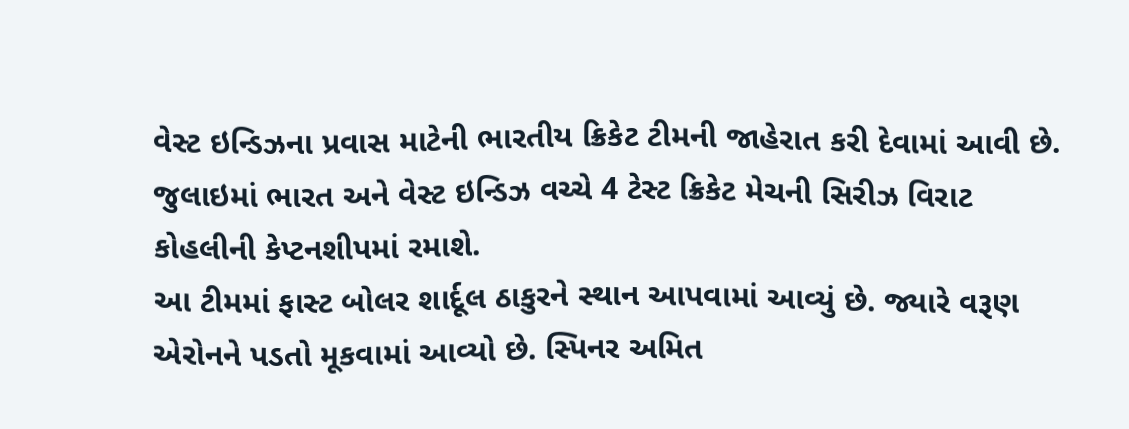વેસ્ટ ઇન્ડિઝના પ્રવાસ માટેની ભારતીય ક્રિકેટ ટીમની જાહેરાત કરી દેવામાં આવી છે. જુલાઇમાં ભારત અને વેસ્ટ ઇન્ડિઝ વચ્ચે 4 ટેસ્ટ ક્રિકેટ મેચની સિરીઝ વિરાટ કોહલીની કેપ્ટનશીપમાં રમાશે.
આ ટીમમાં ફાસ્ટ બોલર શાર્દૂલ ઠાકુરને સ્થાન આપવામાં આવ્યું છે. જ્યારે વરૂણ એરોનને પડતો મૂકવામાં આવ્યો છે. સ્પિનર અમિત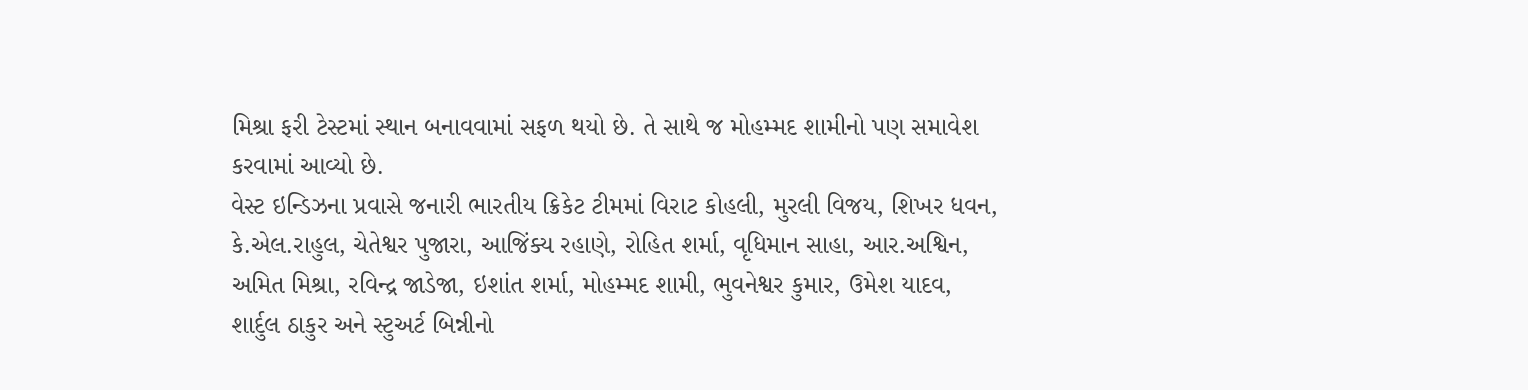મિશ્રા ફરી ટેસ્ટમાં સ્થાન બનાવવામાં સફળ થયો છે. તે સાથે જ મોહમ્મદ શામીનો પણ સમાવેશ કરવામાં આવ્યો છે.
વેસ્ટ ઇન્ડિઝના પ્રવાસે જનારી ભારતીય ક્રિકેટ ટીમમાં વિરાટ કોહલી, મુરલી વિજય, શિખર ધવન, કે.એલ.રાહુલ, ચેતેશ્વર પુજારા, આજિંક્ય રહાણે, રોહિત શર્મા, વૃધિમાન સાહા, આર.અશ્વિન, અમિત મિશ્રા, રવિન્દ્ર જાડેજા, ઇશાંત શર્મા, મોહમ્મદ શામી, ભુવનેશ્વર કુમાર, ઉમેશ યાદવ, શાર્દુલ ઠાકુર અને સ્ટુઅર્ટ બિન્નીનો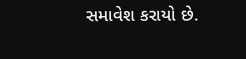સમાવેશ કરાયો છે.